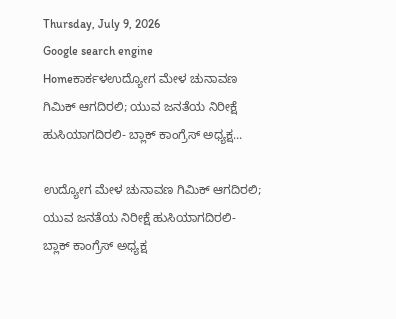Thursday, July 9, 2026
Google search engine
Homeಕಾರ್ಕಳಉದ್ಯೋಗ ಮೇಳ ಚುನಾವಣ ಗಿಮಿಕ್ ಆಗದಿರಲಿ; ಯುವ ಜನತೆಯ‌ ನಿರೀಕ್ಷೆ ಹುಸಿಯಾಗದಿರಲಿ- ಬ್ಲಾಕ್ ‌ಕಾಂಗ್ರೆಸ್ ಅಧ್ಯಕ್ಷ...

ಉದ್ಯೋಗ ಮೇಳ ಚುನಾವಣ ಗಿಮಿಕ್ ಆಗದಿರಲಿ; ಯುವ ಜನತೆಯ‌ ನಿರೀಕ್ಷೆ ಹುಸಿಯಾಗದಿರಲಿ- ಬ್ಲಾಕ್ ‌ಕಾಂಗ್ರೆಸ್ ಅಧ್ಯಕ್ಷ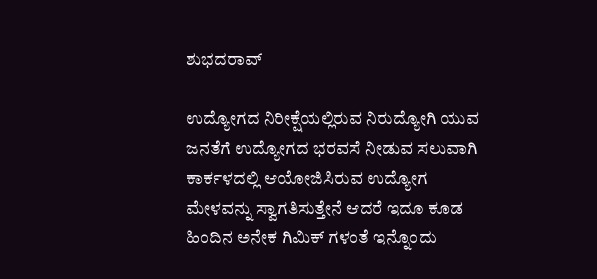ಶುಭದರಾವ್

ಉದ್ಯೋಗದ ನಿರೀಕ್ಷೆಯಲ್ಲಿರುವ ನಿರುದ್ಯೋಗಿ ಯುವ ಜನತೆಗೆ ಉದ್ಯೋಗದ ಭರವಸೆ ನೀಡುವ ಸಲುವಾಗಿ ಕಾರ್ಕಳದಲ್ಲಿ ಆಯೋಜಿಸಿರುವ ಉದ್ಯೋಗ‌ ಮೇಳವನ್ನು ಸ್ವಾಗತಿಸುತ್ತೇನೆ ಆದರೆ ಇದೂ ಕೂಡ ಹಿಂದಿನ ಅನೇಕ ಗಿಮಿಕ್ ಗಳಂತೆ ಇನ್ನೊಂದು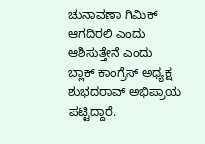ಚುನಾವಣಾ ಗಿಮಿಕ್ ಆಗದಿರಲಿ ಎಂದು ಆಶಿಸುತ್ತೇನೆ ಎಂದು ಬ್ಲಾಕ್ ‌ಕಾಂಗ್ರೆಸ್ ಅಧ್ಯಕ್ಷ ಶುಭದರಾವ್ ಅಭಿಪ್ರಾಯ ಪಟ್ಟಿದ್ದಾರೆ.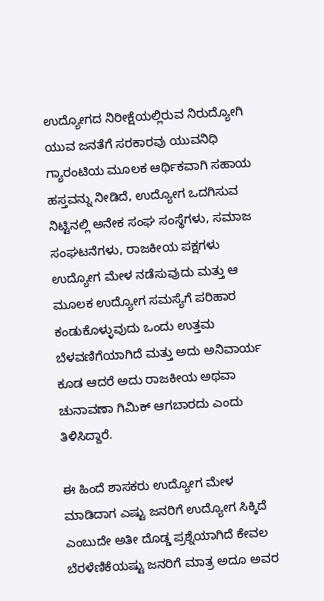ಉದ್ಯೋಗದ ನಿರೀಕ್ಷೆಯಲ್ಲಿರುವ ನಿರುದ್ಯೋಗಿ ಯುವ ಜನತೆಗೆ ಸರಕಾರವು ಯುವನಿಧಿ ಗ್ಯಾರಂಟಿಯ ಮೂಲಕ ಆರ್ಥಿಕವಾಗಿ ಸಹಾಯ ಹಸ್ತವನ್ನು‌ ನೀಡಿದೆ, ಉದ್ಯೋಗ ಒದಗಿಸುವ‌ ನಿಟ್ಟಿನಲ್ಲಿ ಅನೇಕ‌ ಸಂಘ ಸಂಸ್ಥೆಗಳು, ಸಮಾಜ ಸಂಘಟನೆಗಳು, ರಾಜಕೀಯ ಪಕ್ಷಗಳು ಉದ್ಯೋಗ ಮೇಳ ನಡೆಸುವುದು ಮತ್ತು ಆ ಮೂಲಕ ಉದ್ಯೋಗ ಸಮಸ್ಯೆಗೆ ಪರಿಹಾರ ಕಂಡುಕೊಳ್ಳುವುದು ಒಂದು ಉತ್ತಮ ಬೆಳವಣಿಗೆಯಾಗಿದೆ ಮತ್ತು ಅದು ಅನಿವಾರ್ಯ ಕೂಡ ಆದರೆ ಅದು ರಾಜಕೀಯ‌ ಅಥವಾ ಚುನಾವಣಾ ಗಿಮಿಕ್ ಆಗಬಾರದು ಎಂದು ತಿಳಿಸಿದ್ದಾರೆ.

ಈ ಹಿಂದೆ ಶಾಸಕರು ಉದ್ಯೋಗ‌ ಮೇಳ ಮಾಡಿದಾಗ ಎಷ್ಟು ಜನರಿಗೆ ಉದ್ಯೋಗ ಸಿಕ್ಕಿದೆ ಎಂಬುದೇ ಅತೀ ದೊಡ್ಡ ಪ್ರಶ್ನೆಯಾಗಿದೆ ಕೇವಲ ಬೆರಳೆಣಿಕೆಯಷ್ಟು ಜನರಿಗೆ ಮಾತ್ರ ಅದೂ ಅವರ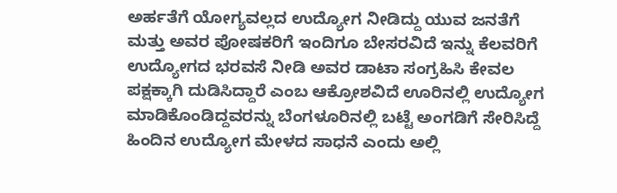ಅರ್ಹತೆಗೆ ಯೋಗ್ಯವಲ್ಲದ ಉದ್ಯೋಗ ನೀಡಿದ್ದು ಯುವ ಜನತೆಗೆ ಮತ್ತು ಅವರ ಪೋಷಕರಿಗೆ ಇಂದಿಗೂ ಬೇಸರವಿದೆ ಇನ್ನು ಕೆಲವರಿಗೆ ಉದ್ಯೋಗದ ಭರವಸೆ ನೀಡಿ ಅವರ ಡಾಟಾ ಸಂಗ್ರಹಿಸಿ ಕೇವಲ ಪಕ್ಷಕ್ಕಾಗಿ ದುಡಿಸಿದ್ದಾರೆ ಎಂಬ ಆಕ್ರೋಶವಿದೆ ಊರಿನಲ್ಲಿ ಉದ್ಯೋಗ ಮಾಡಿಕೊಂಡಿದ್ದವರನ್ನು ಬೆಂಗಳೂರಿನಲ್ಲಿ ಬಟ್ಟೆ ಅಂಗಡಿಗೆ ಸೇರಿಸಿದ್ದೆ ಹಿಂದಿನ ಉದ್ಯೋಗ ಮೇಳದ ಸಾಧನೆ ಎಂದು ಅಲ್ಲಿ‌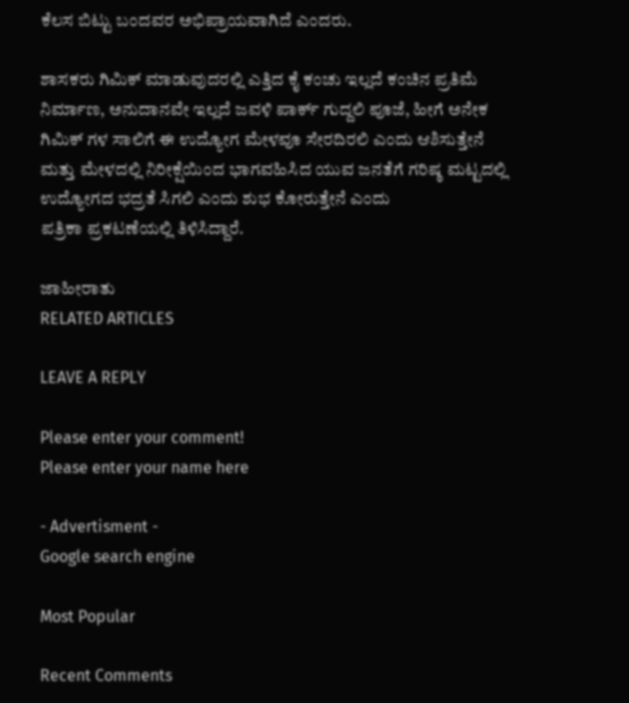ಕೆಲಸ ಬಿಟ್ಟು ಬಂದವರ ಅಭಿಪ್ರಾಯವಾಗಿದೆ ಎಂದರು.

ಶಾಸಕರು ಗಿಮಿಕ್ ಮಾಡುವುದರಲ್ಲಿ ಎತ್ತಿದ ಕೈ ಕಂಚು ಇಲ್ಲದೆ ಕಂಚಿನ‌ ಪ್ರತಿಮೆ ನಿರ್ಮಾಣ, ಅನುದಾನವೇ ಇಲ್ಲದೆ ಜವಳಿ ಪಾರ್ಕ್ ಗುದ್ದಲಿ ಪೂಜೆ, ಹೀಗೆ ಅನೇಕ ಗಿಮಿಕ್ ಗಳ ಸಾಲಿಗೆ ಈ ಉದ್ಯೋಗ ಮೇಳವೂ ಸೇರದಿರಲಿ ಎಂದು ಆಶಿಸುತ್ತೇನೆ ಮತ್ತು‌ ಮೇಳದಲ್ಲಿ ನಿರೀಕ್ಷೆಯಿಂದ ಭಾಗವಹಿಸಿದ ಯುವ ಜನತೆಗೆ ಗರಿಷ್ಠ ಮಟ್ಟದಲ್ಲಿ ಉದ್ಯೋಗದ ಭದ್ರತೆ ಸಿಗಲಿ ಎಂದು ಶುಭ ಕೋರುತ್ತೇನೆ ಎಂದು ಪತ್ರಿಕಾ ‌ಪ್ರಕಟಣೆಯಲ್ಲಿ‌ ತಿಳಿಸಿದ್ದಾರೆ.

ಜಾಹೀರಾತು
RELATED ARTICLES

LEAVE A REPLY

Please enter your comment!
Please enter your name here

- Advertisment -
Google search engine

Most Popular

Recent Comments